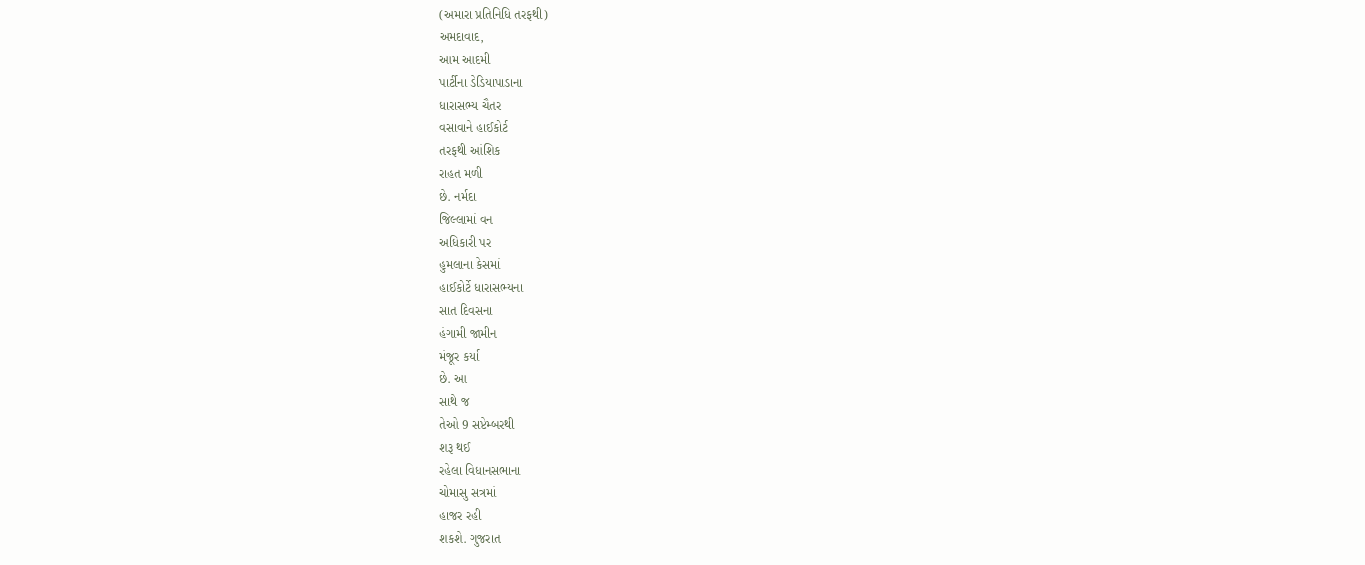(અમારા પ્રતિનિધિ તરફથી)
અમદાવાદ,
આમ આદમી
પાર્ટીના ડેડિયાપાડાના
ધારાસભ્ય ચૈતર
વસાવાને હાઈકોર્ટ
તરફથી આંશિક
રાહત મળી
છે. નર્મદા
જિલ્લામાં વન
અધિકારી પર
હુમલાના કેસમાં
હાઈકોર્ટે ધારાસભ્યના
સાત દિવસના
હંગામી જામીન
મંજૂર કર્યા
છે. આ
સાથે જ
તેઓ 9 સપ્ટેમ્બરથી
શરૂ થઈ
રહેલા વિધાનસભાના
ચોમાસુ સત્રમાં
હાજર રહી
શકશે. ગુજરાત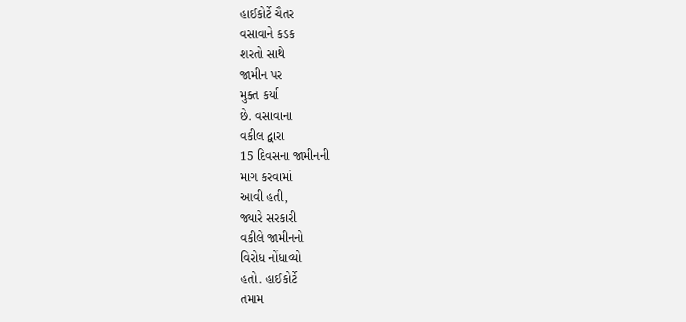હાઈકોર્ટે ચૈતર
વસાવાને કડક
શરતો સાથે
જામીન પર
મુક્ત કર્યા
છે. વસાવાના
વકીલ દ્વારા
15 દિવસના જામીનની
માગ કરવામાં
આવી હતી,
જ્યારે સરકારી
વકીલે જામીનનો
વિરોધ નોંધાવ્યો
હતો. હાઈકોર્ટે
તમામ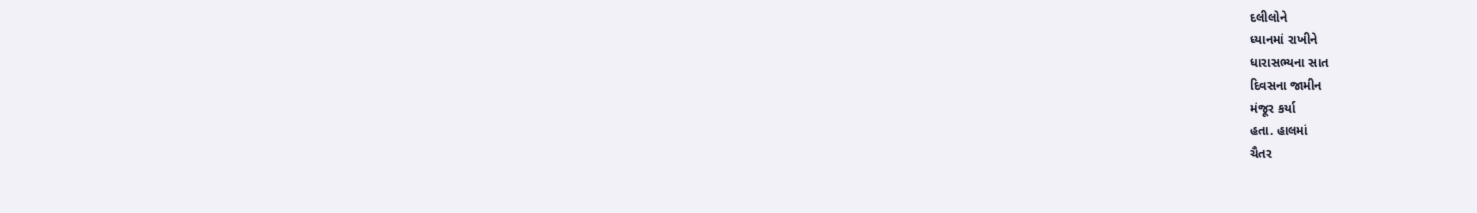દલીલોને
ધ્યાનમાં રાખીને
ધારાસભ્યના સાત
દિવસના જામીન
મંજૂર કર્યા
હતા. હાલમાં
ચૈતર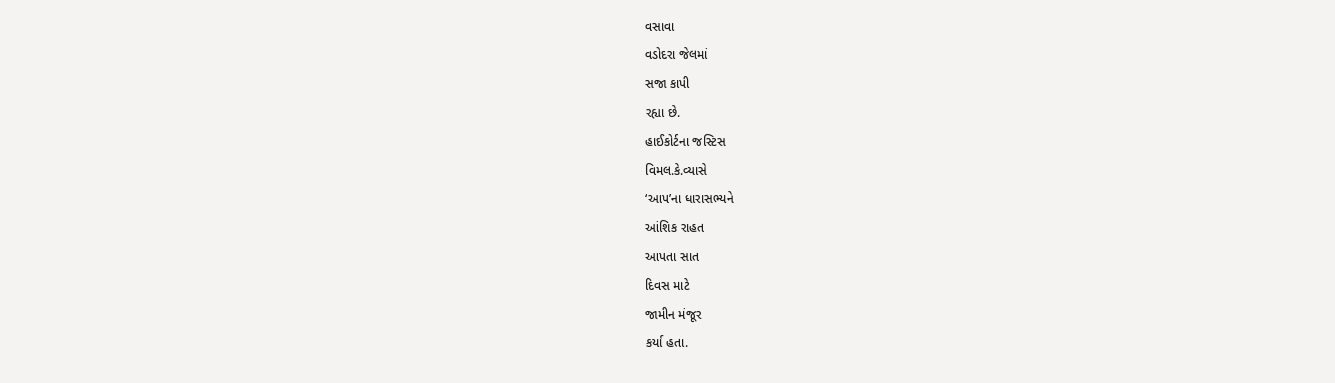વસાવા
વડોદરા જેલમાં
સજા કાપી
રહ્યા છે.
હાઈકોર્ટના જસ્ટિસ
વિમલ.કે.વ્યાસે
‘આપ’ના ધારાસભ્યને
આંશિક રાહત
આપતા સાત
દિવસ માટે
જામીન મંજૂર
કર્યા હતા.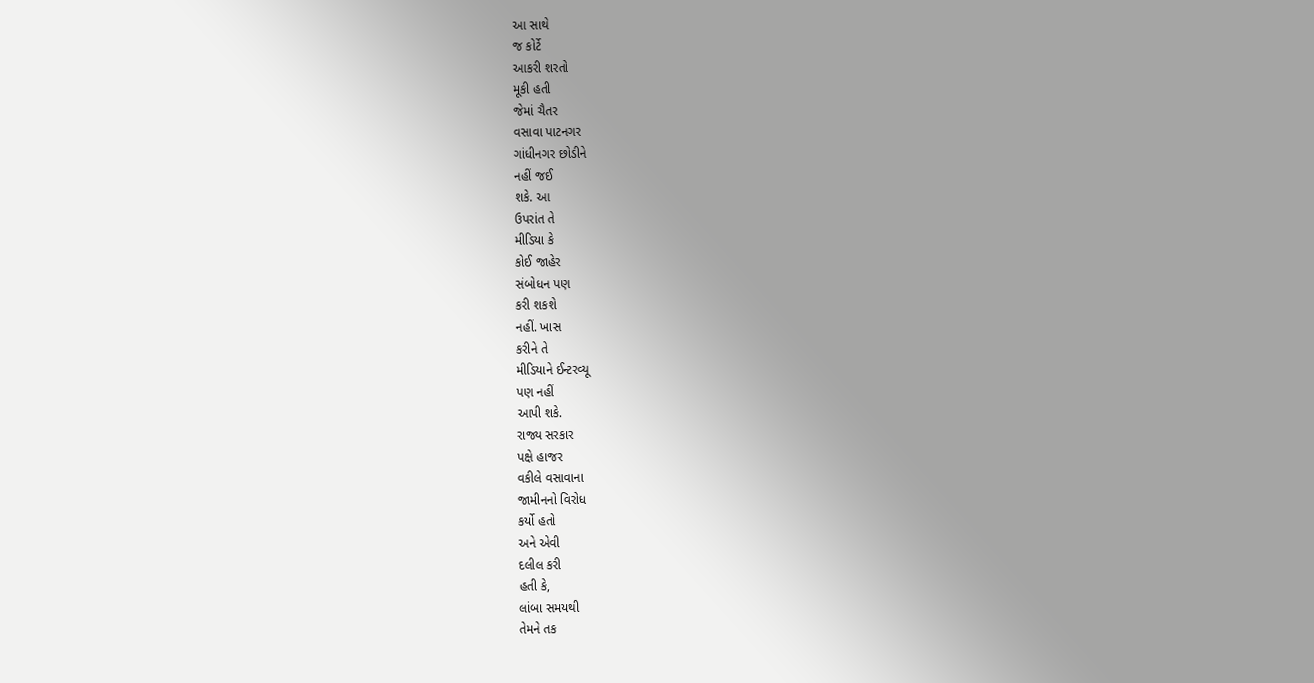આ સાથે
જ કોર્ટે
આકરી શરતો
મૂકી હતી
જેમાં ચૈતર
વસાવા પાટનગર
ગાંધીનગર છોડીને
નહીં જઈ
શકે. આ
ઉપરાંત તે
મીડિયા કે
કોઈ જાહેર
સંબોધન પણ
કરી શકશે
નહીં. ખાસ
કરીને તે
મીડિયાને ઈન્ટરવ્યૂ
પણ નહીં
આપી શકે.
રાજ્ય સરકાર
પક્ષે હાજર
વકીલે વસાવાના
જામીનનો વિરોધ
કર્યો હતો
અને એવી
દલીલ કરી
હતી કે,
લાંબા સમયથી
તેમને તક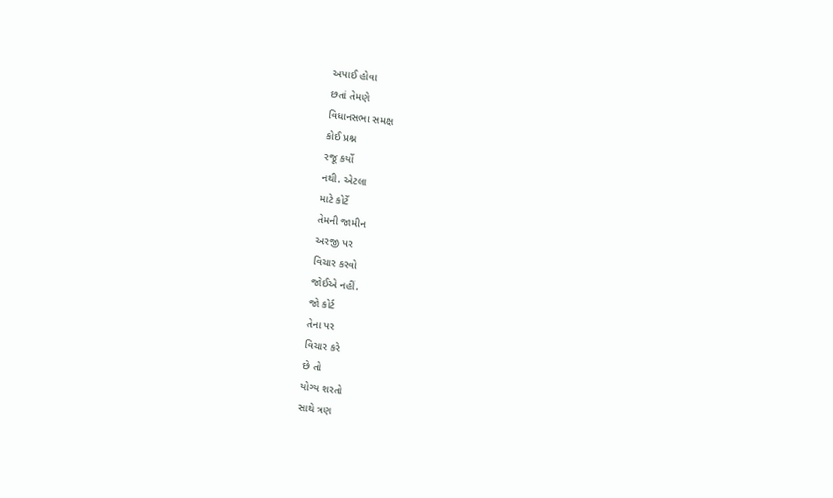અપાઈ હોવા
છતાં તેમણે
વિધાનસભા સમક્ષ
કોઈ પ્રશ્ન
રજૂ કર્યો
નથી. એટલા
માટે કોર્ટે
તેમની જામીન
અરજી પર
વિચાર કરવો
જોઈએ નહીં.
જો કોર્ટ
તેના પર
વિચાર કરે
છે તો
યોગ્ય શરતો
સાથે ત્રણ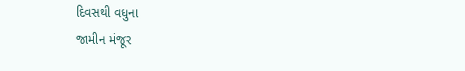દિવસથી વધુના
જામીન મંજૂર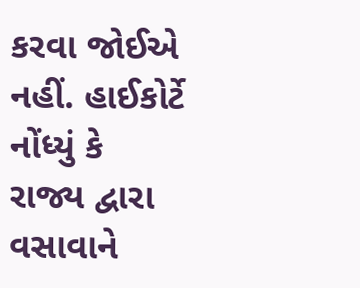કરવા જોઈએ
નહીં. હાઈકોર્ટે
નોંધ્યું કે
રાજ્ય દ્વારા
વસાવાને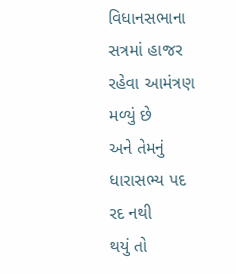વિધાનસભાના
સત્રમાં હાજર
રહેવા આમંત્રણ
મળ્યું છે
અને તેમનું
ધારાસભ્ય પદ
રદ નથી
થયું તો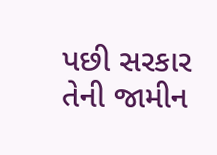પછી સરકાર
તેની જામીન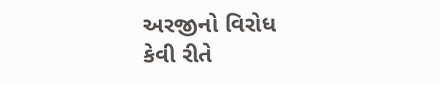અરજીનો વિરોધ
કેવી રીતે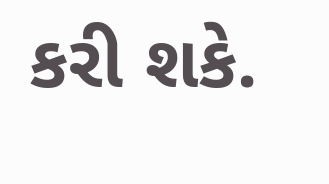કરી શકે.